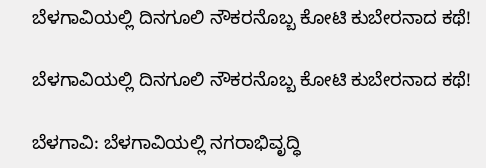ಬೆಳಗಾವಿಯಲ್ಲಿ ದಿನಗೂಲಿ ನೌಕರನೊಬ್ಬ ಕೋಟಿ ಕುಬೇರನಾದ ಕಥೆ!

ಬೆಳಗಾವಿಯಲ್ಲಿ ದಿನಗೂಲಿ ನೌಕರನೊಬ್ಬ ಕೋಟಿ ಕುಬೇರನಾದ ಕಥೆ!

ಬೆಳಗಾವಿ: ಬೆಳಗಾವಿಯಲ್ಲಿ ನಗರಾಭಿವೃದ್ಧಿ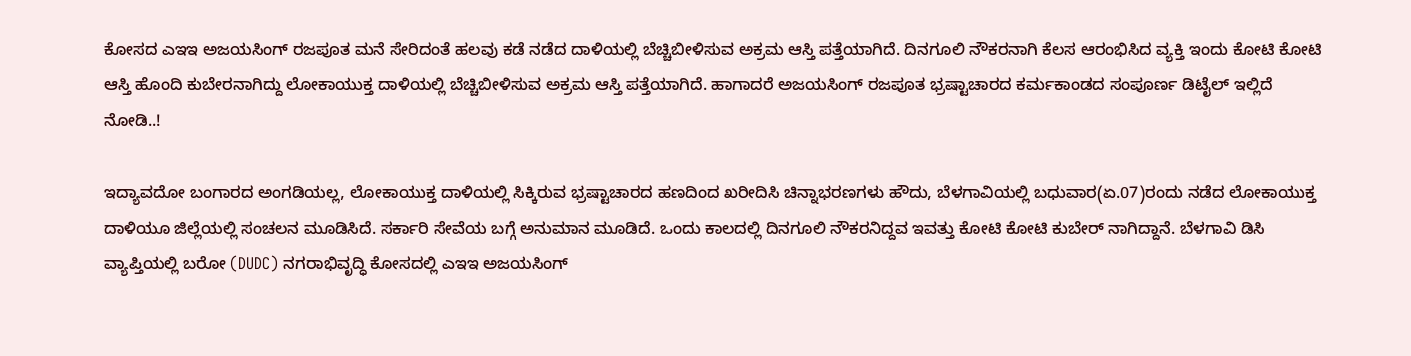ಕೋಸದ ಎಇಇ ಅಜಯಸಿಂಗ್ ರಜಪೂತ ಮನೆ ಸೇರಿದಂತೆ ಹಲವು ಕಡೆ ನಡೆದ ದಾಳಿಯಲ್ಲಿ ಬೆಚ್ಚಿಬೀಳಿಸುವ ಅಕ್ರಮ ಆಸ್ತಿ ಪತ್ತೆಯಾಗಿದೆ. ದಿನಗೂಲಿ ನೌಕರನಾಗಿ ಕೆಲಸ ಆರಂಭಿಸಿದ ವ್ಯಕ್ತಿ ಇಂದು ಕೋಟಿ ಕೋಟಿ ಆಸ್ತಿ ಹೊಂದಿ ಕುಬೇರನಾಗಿದ್ದು ಲೋಕಾಯುಕ್ತ ದಾಳಿಯಲ್ಲಿ ಬೆಚ್ಚಿಬೀಳಿಸುವ ಅಕ್ರಮ ಆಸ್ತಿ ಪತ್ತೆಯಾಗಿದೆ. ಹಾಗಾದರೆ ಅಜಯಸಿಂಗ್ ರಜಪೂತ ಭ್ರಷ್ಟಾಚಾರದ ಕರ್ಮಕಾಂಡದ ಸಂಪೂರ್ಣ ಡಿಟೈಲ್ ಇಲ್ಲಿದೆ ನೋಡಿ..!

ಇದ್ಯಾವದೋ ಬಂಗಾರದ ಅಂಗಡಿಯಲ್ಲ, ಲೋಕಾಯುಕ್ತ ದಾಳಿಯಲ್ಲಿ ಸಿಕ್ಕಿರುವ ಭ್ರಷ್ಟಾಚಾರದ ಹಣದಿಂದ ಖರೀದಿಸಿ ಚಿನ್ನಾಭರಣಗಳು ಹೌದು, ಬೆಳಗಾವಿಯಲ್ಲಿ ಬಧುವಾರ(ಏ.07)ರಂದು ನಡೆದ ಲೋಕಾಯುಕ್ತ ದಾಳಿಯೂ ಜಿಲ್ಲೆಯಲ್ಲಿ ಸಂಚಲನ ಮೂಡಿಸಿದೆ. ಸರ್ಕಾರಿ ಸೇವೆಯ ಬಗ್ಗೆ ಅನುಮಾನ ಮೂಡಿದೆ. ಒಂದು ಕಾಲದಲ್ಲಿ ದಿನಗೂಲಿ ನೌಕರನಿದ್ದವ ಇವತ್ತು ಕೋಟಿ ಕೋಟಿ ಕುಬೇರ್ ನಾಗಿದ್ದಾನೆ. ಬೆಳಗಾವಿ ಡಿಸಿ ವ್ಯಾಪ್ತಿಯಲ್ಲಿ ಬರೋ (DUDC) ನಗರಾಭಿವೃದ್ಧಿ ಕೋಸದಲ್ಲಿ ಎಇಇ ಅಜಯಸಿಂಗ್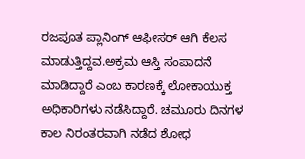ರಜಪೂತ ಪ್ಲಾನಿಂಗ್ ಆಫೀಸರ್ ಆಗಿ ಕೆಲಸ ಮಾಡುತ್ತಿದ್ದವ.ಅಕ್ರಮ‌ ಆಸ್ತಿ ಸಂಪಾದನೆ ಮಾಡಿದ್ದಾರೆ ಎಂಬ ಕಾರಣಕ್ಕೆ ಲೋಕಾಯುಕ್ತ ಅಧಿಕಾರಿಗಳು ನಡೆಸಿದ್ದಾರೆ. ಚಮೂರು ದಿನಗಳ ಕಾಲ ನಿರಂತರವಾಗಿ ನಡೆದ ಶೋಧ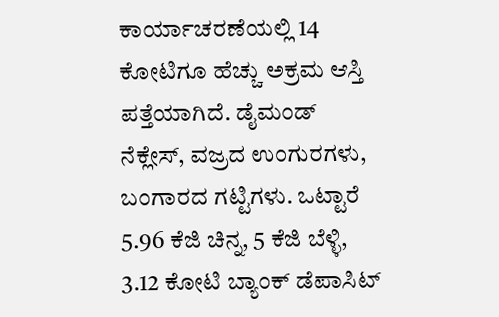ಕಾರ್ಯಾಚರಣೆಯಲ್ಲಿ 14 ಕೋಟಿಗೂ ಹೆಚ್ಚು ಅಕ್ರಮ ಆಸ್ತಿ ಪತ್ತೆಯಾಗಿದೆ. ಡೈಮಂಡ್ ನೆಕ್ಲೇಸ್, ವಜ್ರದ ಉಂಗುರಗಳು, ಬಂಗಾರದ ಗಟ್ಟಿಗಳು. ಒಟ್ಟಾರೆ 5.96 ಕೆಜಿ ಚಿನ್ನ, 5 ಕೆಜಿ ಬೆಳ್ಳಿ, 3.12 ಕೋಟಿ ಬ್ಯಾಂಕ್ ಡೆಪಾಸಿಟ್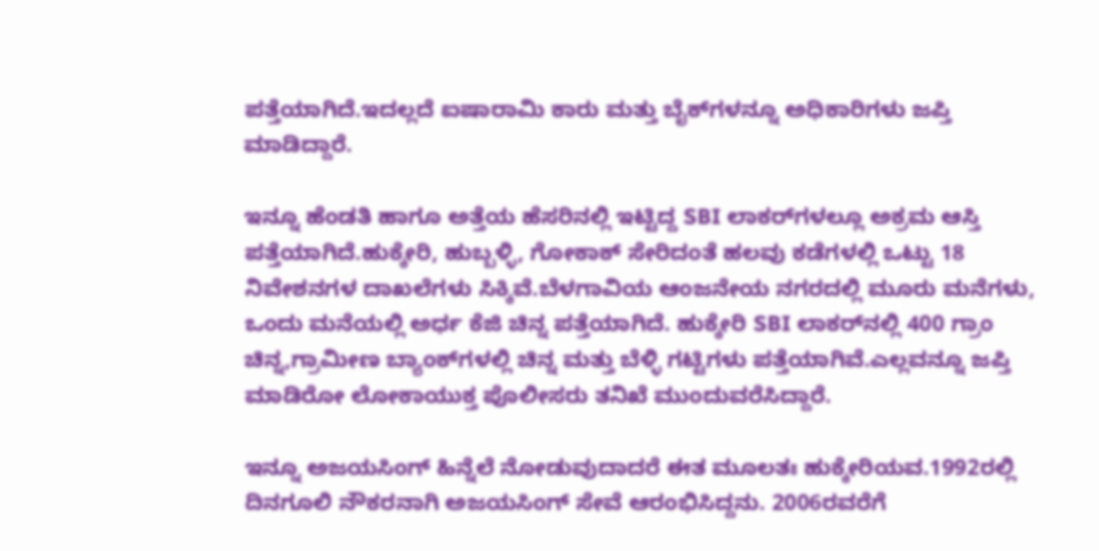ಪತ್ತೆಯಾಗಿದೆ.ಇದಲ್ಲದೆ ಐಷಾರಾಮಿ ಕಾರು ಮತ್ತು ಬೈಕ್‌ಗಳನ್ನೂ ಅಧಿಕಾರಿಗಳು ಜಪ್ತಿ ಮಾಡಿದ್ದಾರೆ.

ಇನ್ನೂ ಹೆಂಡತಿ ಹಾಗೂ ಅತ್ತೆಯ ಹೆಸರಿನಲ್ಲಿ ಇಟ್ಟಿದ್ದ SBI ಲಾಕರ್‌ಗಳಲ್ಲೂ ಅಕ್ರಮ ಆಸ್ತಿ ಪತ್ತೆಯಾಗಿದೆ.ಹುಕ್ಕೇರಿ, ಹುಬ್ಬಳ್ಳಿ, ಗೋಕಾಕ್ ಸೇರಿದಂತೆ ಹಲವು ಕಡೆಗಳಲ್ಲಿ ಒಟ್ಟು 18 ನಿವೇಶನಗಳ ದಾಖಲೆಗಳು ಸಿಕ್ಕಿವೆ.ಬೆಳಗಾವಿಯ ಆಂಜನೇಯ ನಗರದಲ್ಲಿ ಮೂರು ಮನೆಗಳು, ಒಂದು ಮನೆಯಲ್ಲಿ ಅರ್ಧ ಕೆಜಿ ಚಿನ್ನ ಪತ್ತೆಯಾಗಿದೆ. ಹುಕ್ಕೇರಿ SBI ಲಾಕರ್‌ನಲ್ಲಿ 400 ಗ್ರಾಂ ಚಿನ್ನ,ಗ್ರಾಮೀಣ ಬ್ಯಾಂಕ್‌ಗಳಲ್ಲಿ ಚಿನ್ನ ಮತ್ತು ಬೆಳ್ಳಿ ಗಟ್ಟಿಗಳು ಪತ್ತೆಯಾಗಿವೆ.ಎಲ್ಲವನ್ನೂ ಜಪ್ತಿ ಮಾಡಿರೋ ಲೋಕಾಯುಕ್ತ ಪೊಲೀಸರು ತನಿಖೆ ಮುಂದುವರೆಸಿದ್ದಾರೆ.

ಇನ್ನೂ ಅಜಯಸಿಂಗ್ ಹಿನ್ನೆಲೆ ನೋಡುವುದಾದರೆ ಈತ ಮೂಲತಃ ಹುಕ್ಕೇರಿಯವ.1992ರಲ್ಲಿ ದಿನಗೂಲಿ ನೌಕರನಾಗಿ ಅಜಯಸಿಂಗ್ ಸೇವೆ ಆರಂಭಿಸಿದ್ದನು. 2006ರವರೆಗೆ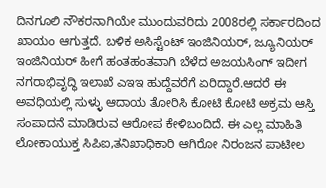ದಿನಗೂಲಿ ನೌಕರನಾಗಿಯೇ ಮುಂದುವರಿದು 2008ರಲ್ಲಿ ಸರ್ಕಾರದಿಂದ ಖಾಯಂ ಆಗುತ್ತದೆ. ಬಳಿಕ ಅಸಿಸ್ಟೆಂಟ್ ಇಂಜಿನಿಯರ್, ಜ್ಯೂನಿಯರ್ ಇಂಜಿನಿಯರ್ ಹೀಗೆ ಹಂತಹಂತವಾಗಿ ಬೆಳೆದ ಅಜಯಸಿಂಗ್ ಇದೀಗ ನಗರಾಭಿವೃದ್ಧಿ ಇಲಾಖೆ ಎಇಇ ಹುದ್ದೆವರೆಗೆ ಏರಿದ್ದಾರೆ.ಆದರೆ ಈ ಅವಧಿಯಲ್ಲಿ ಸುಳ್ಳು ಆದಾಯ ತೋರಿಸಿ ಕೋಟಿ ಕೋಟಿ ಅಕ್ರಮ ಆಸ್ತಿ ಸಂಪಾದನೆ ಮಾಡಿರುವ ಆರೋಪ ಕೇಳಿಬಂದಿದೆ. ಈ ಎಲ್ಲ ಮಾಹಿತಿ ಲೋಕಾಯುಕ್ತ ಸಿಪಿಐ,ತನಿಖಾಧಿಕಾರಿ ಆಗಿರೋ ನಿರಂಜನ ಪಾಟೀಲ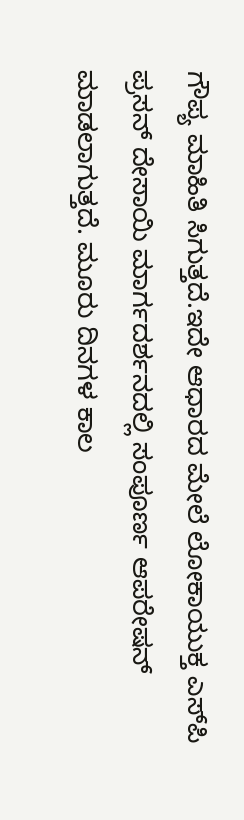ಗೌಪ್ಯ ಮಾಹಿತಿ ಸಿಗುತ್ತದೆ.ಇದೇ ಆಧಾರದ ಮೇಲೆ ಲೋಕಾಯುಕ್ತ ಎಸ್‌ಪಿ ಪ್ರಸನ್ ದೇಸಾಯಿ ಮಾರ್ಗದರ್ಶನದಲ್ಲಿ ಸಂಪೂರ್ಣ ಆಪರೇಷನ್ ಮಾಡಲಾಗುತ್ತದೆ. ಮೂರು ದಿನಗಳ ಕಾಲ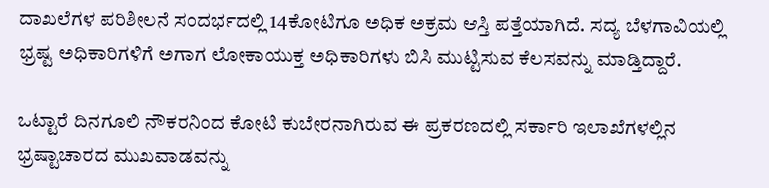ದಾಖಲೆಗಳ ಪರಿಶೀಲನೆ ಸಂದರ್ಭದಲ್ಲಿ 14ಕೋಟಿಗೂ ಅಧಿಕ ಅಕ್ರಮ ಆಸ್ತಿ ಪತ್ತೆಯಾಗಿದೆ. ಸದ್ಯ ಬೆಳಗಾವಿಯಲ್ಲಿ ಭ್ರಷ್ಟ ಅಧಿಕಾರಿಗಳಿಗೆ ಅಗಾಗ ಲೋಕಾಯುಕ್ತ ಅಧಿಕಾರಿಗಳು ಬಿಸಿ ಮುಟ್ಟಿಸುವ ಕೆಲಸವನ್ನು ಮಾಡ್ತಿದ್ದಾರೆ.

ಒಟ್ಟಾರೆ ದಿನಗೂಲಿ ನೌಕರನಿಂದ ಕೋಟಿ ಕುಬೇರನಾಗಿರುವ ಈ ಪ್ರಕರಣದಲ್ಲಿ ಸರ್ಕಾರಿ ಇಲಾಖೆಗಳಲ್ಲಿನ ಭ್ರಷ್ಟಾಚಾರದ ಮುಖವಾಡವನ್ನು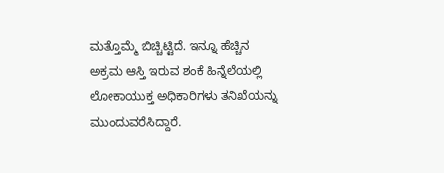ಮತ್ತೊಮ್ಮೆ ಬಿಚ್ಚಿಟ್ಟಿದೆ. ಇನ್ನೂ ಹೆಚ್ಚಿನ ಅಕ್ರಮ ಆಸ್ತಿ ಇರುವ ಶಂಕೆ ಹಿನ್ನೆಲೆಯಲ್ಲಿ ಲೋಕಾಯುಕ್ತ ಅಧಿಕಾರಿಗಳು ತನಿಖೆಯನ್ನು ಮುಂದುವರೆಸಿದ್ದಾರೆ.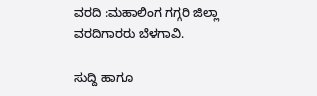ವರದಿ :ಮಹಾಲಿಂಗ ಗಗ್ಗರಿ ಜಿಲ್ಲಾ ವರದಿಗಾರರು ಬೆಳಗಾವಿ.

ಸುದ್ದಿ ಹಾಗೂ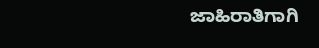ಜಾಹಿರಾತಿಗಾಗಿ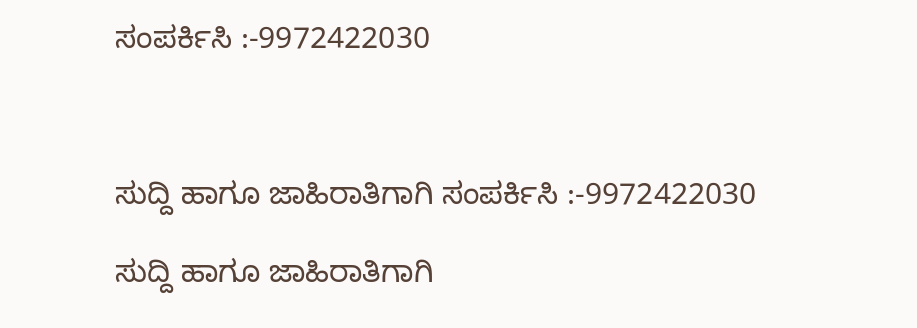ಸಂಪರ್ಕಿಸಿ :-9972422030



ಸುದ್ದಿ ಹಾಗೂ ಜಾಹಿರಾತಿಗಾಗಿ ಸಂಪರ್ಕಿಸಿ :-9972422030

ಸುದ್ದಿ ಹಾಗೂ ಜಾಹಿರಾತಿಗಾಗಿ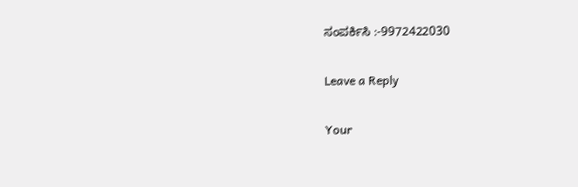ಸಂಪರ್ಕಿಸಿ :-9972422030

Leave a Reply

Your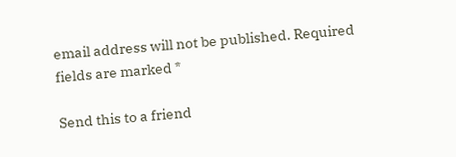email address will not be published. Required fields are marked *

Send this to a friend